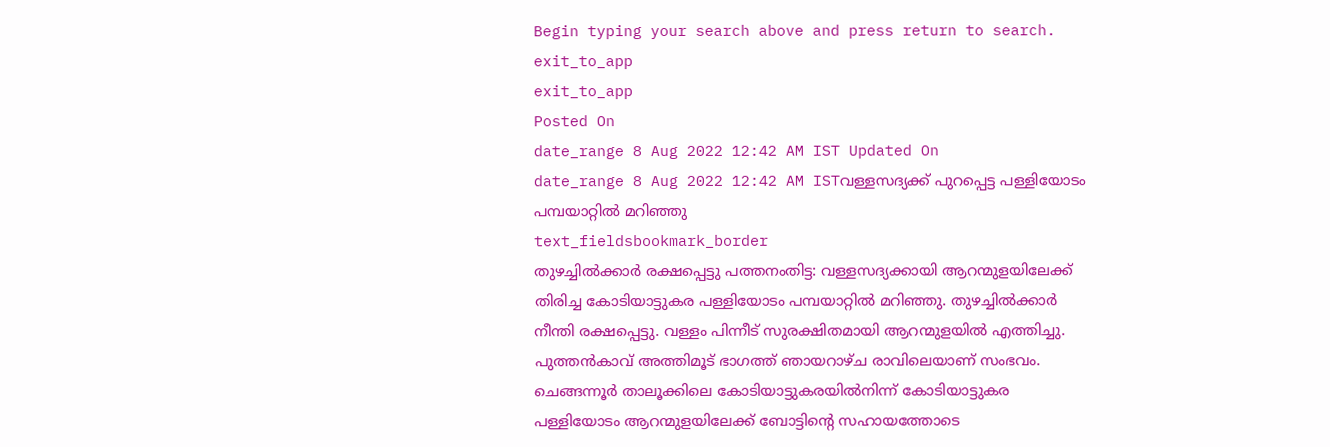Begin typing your search above and press return to search.
exit_to_app
exit_to_app
Posted On
date_range 8 Aug 2022 12:42 AM IST Updated On
date_range 8 Aug 2022 12:42 AM ISTവള്ളസദ്യക്ക് പുറപ്പെട്ട പള്ളിയോടം പമ്പയാറ്റിൽ മറിഞ്ഞു
text_fieldsbookmark_border
തുഴച്ചിൽക്കാർ രക്ഷപ്പെട്ടു പത്തനംതിട്ട: വള്ളസദ്യക്കായി ആറന്മുളയിലേക്ക് തിരിച്ച കോടിയാട്ടുകര പള്ളിയോടം പമ്പയാറ്റിൽ മറിഞ്ഞു. തുഴച്ചിൽക്കാർ നീന്തി രക്ഷപ്പെട്ടു. വള്ളം പിന്നീട് സുരക്ഷിതമായി ആറന്മുളയിൽ എത്തിച്ചു. പുത്തൻകാവ് അത്തിമൂട് ഭാഗത്ത് ഞായറാഴ്ച രാവിലെയാണ് സംഭവം. ചെങ്ങന്നൂർ താലൂക്കിലെ കോടിയാട്ടുകരയിൽനിന്ന് കോടിയാട്ടുകര പള്ളിയോടം ആറന്മുളയിലേക്ക് ബോട്ടിന്റെ സഹായത്തോടെ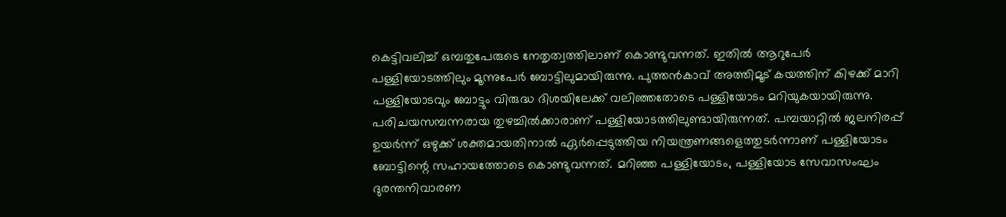കെട്ടിവലിച്ച് ഒമ്പതുപേരുടെ നേതൃത്വത്തിലാണ് കൊണ്ടുവന്നത്. ഇതിൽ ആറുപേർ പള്ളിയോടത്തിലും മൂന്നുപേർ ബോട്ടിലുമായിരുന്നു. പുത്തൻകാവ് അത്തിമൂട് കയത്തിന് കിഴക്ക് മാറി പള്ളിയോടവും ബോട്ടും വിരുദ്ധ ദിശയിലേക്ക് വലിഞ്ഞതോടെ പള്ളിയോടം മറിയുകയായിരുന്നു. പരിചയസമ്പന്നരായ തുഴച്ചിൽക്കാരാണ് പള്ളിയോടത്തിലുണ്ടായിരുന്നത്. പമ്പയാറ്റിൽ ജലനിരപ്പ് ഉയർന്ന് ഒഴുക്ക് ശക്തമായതിനാൽ ഏർപ്പെടുത്തിയ നിയന്ത്രണങ്ങളെത്തുടർന്നാണ് പള്ളിയോടം ബോട്ടിന്റെ സഹായത്തോടെ കൊണ്ടുവന്നത്. മറിഞ്ഞ പള്ളിയോടം, പള്ളിയോട സേവാസംഘം ദുരന്തനിവാരണ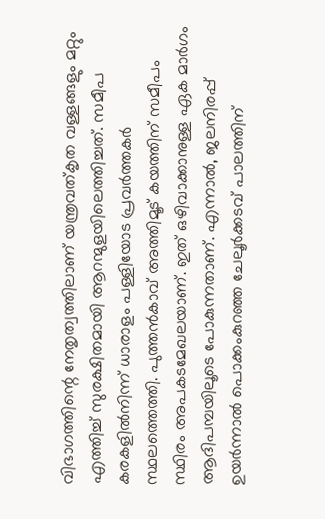വിഭാഗത്തിന്റെ നേതൃത്വത്തിലാണ് യന്ത്രവത്കൃത വള്ളങ്ങളും മറ്റും എത്തിച്ച് സുരക്ഷിതമായി ആറന്മുളയിലെത്തിച്ചത്. സമീപ കരകളിൽനിന്ന് ധാരാളം പള്ളിയോട പ്രവർത്തകർ സ്ഥലത്തെത്തി. പുത്തൻകാവ് അത്തിമൂട് കയത്തിന് സമീപം സ്ഥിരം അപകടമേഖലയാണ്. ഇത് ഒഴിവാക്കാനുള്ള ഏക മാർഗം ആദിപമ്പയിലൂടെ പോകുന്നതാണ്. എന്നാൽ, ജലനിരപ്പ് ഉയർന്നാൽ പൊക്കംകുറഞ്ഞ ചേലൂർക്കടവ് പാലത്തിന്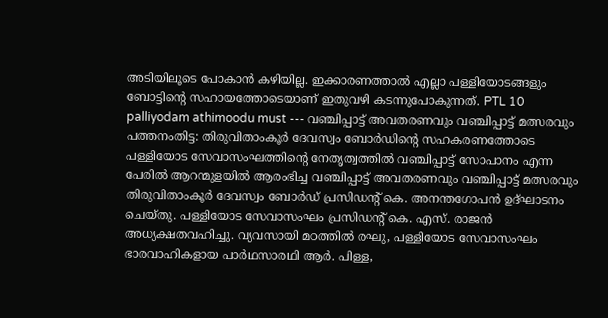അടിയിലൂടെ പോകാൻ കഴിയില്ല. ഇക്കാരണത്താൽ എല്ലാ പള്ളിയോടങ്ങളും ബോട്ടിന്റെ സഹായത്തോടെയാണ് ഇതുവഴി കടന്നുപോകുന്നത്. PTL 10 palliyodam athimoodu must --- വഞ്ചിപ്പാട്ട് അവതരണവും വഞ്ചിപ്പാട്ട് മത്സരവും പത്തനംതിട്ട: തിരുവിതാംകൂർ ദേവസ്വം ബോർഡിന്റെ സഹകരണത്തോടെ പള്ളിയോട സേവാസംഘത്തിന്റെ നേതൃത്വത്തിൽ വഞ്ചിപ്പാട്ട് സോപാനം എന്ന പേരിൽ ആറന്മുളയിൽ ആരംഭിച്ച വഞ്ചിപ്പാട്ട് അവതരണവും വഞ്ചിപ്പാട്ട് മത്സരവും തിരുവിതാംകൂർ ദേവസ്വം ബോർഡ് പ്രസിഡന്റ് കെ. അനന്തഗോപൻ ഉദ്ഘാടനം ചെയ്തു. പള്ളിയോട സേവാസംഘം പ്രസിഡന്റ് കെ. എസ്. രാജൻ അധ്യക്ഷതവഹിച്ചു. വ്യവസായി മഠത്തിൽ രഘു, പള്ളിയോട സേവാസംഘം ഭാരവാഹികളായ പാർഥസാരഥി ആർ. പിള്ള,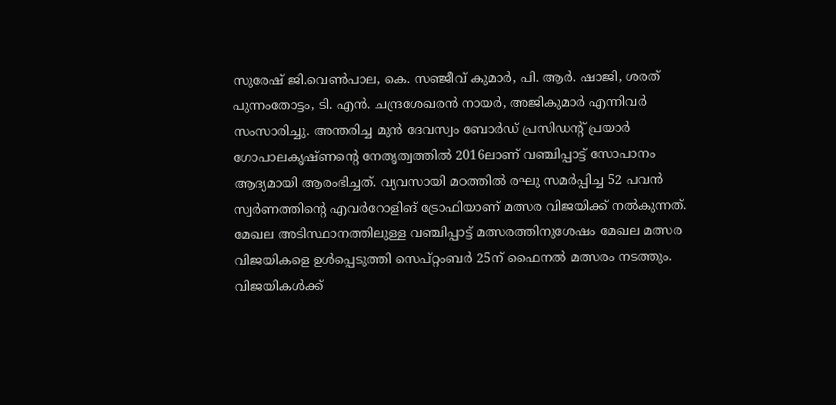സുരേഷ് ജി.വെൺപാല, കെ. സഞ്ജീവ് കുമാർ, പി. ആർ. ഷാജി, ശരത് പുന്നംതോട്ടം, ടി. എൻ. ചന്ദ്രശേഖരൻ നായർ, അജികുമാർ എന്നിവർ സംസാരിച്ചു. അന്തരിച്ച മുൻ ദേവസ്വം ബോർഡ് പ്രസിഡന്റ് പ്രയാർ ഗോപാലകൃഷ്ണന്റെ നേതൃത്വത്തിൽ 2016ലാണ് വഞ്ചിപ്പാട്ട് സോപാനം ആദ്യമായി ആരംഭിച്ചത്. വ്യവസായി മഠത്തിൽ രഘു സമർപ്പിച്ച 52 പവൻ സ്വർണത്തിന്റെ എവർറോളിങ് ട്രോഫിയാണ് മത്സര വിജയിക്ക് നൽകുന്നത്. മേഖല അടിസ്ഥാനത്തിലുള്ള വഞ്ചിപ്പാട്ട് മത്സരത്തിനുശേഷം മേഖല മത്സര വിജയികളെ ഉൾപ്പെടുത്തി സെപ്റ്റംബർ 25ന് ഫൈനൽ മത്സരം നടത്തും. വിജയികൾക്ക്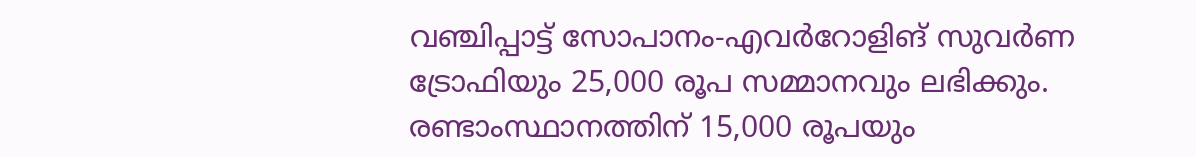വഞ്ചിപ്പാട്ട് സോപാനം-എവർറോളിങ് സുവർണ ട്രോഫിയും 25,000 രൂപ സമ്മാനവും ലഭിക്കും. രണ്ടാംസ്ഥാനത്തിന് 15,000 രൂപയും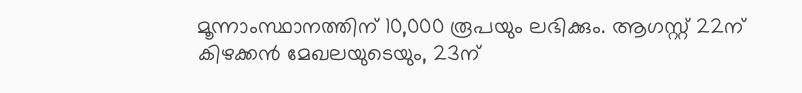മൂന്നാംസ്ഥാനത്തിന് 10,000 രൂപയും ലഭിക്കും. ആഗസ്റ്റ് 22ന് കിഴക്കൻ മേഖലയുടെയും, 23ന്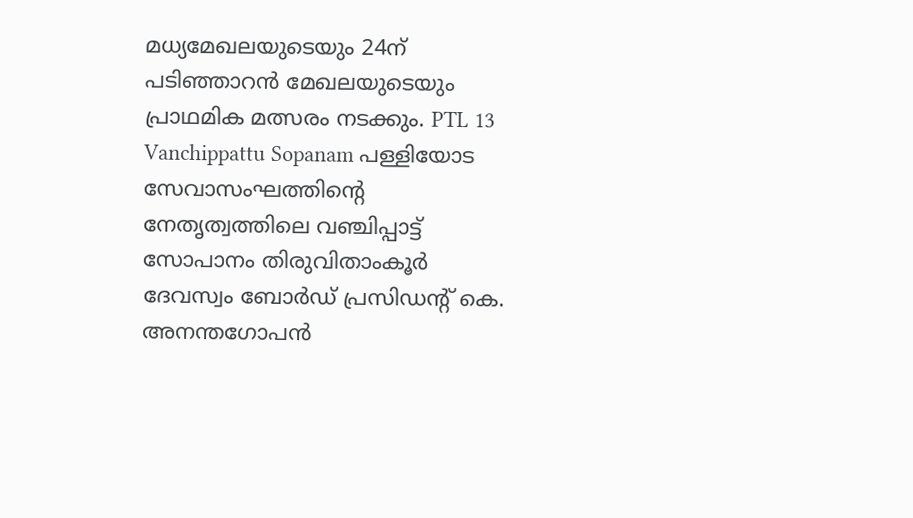മധ്യമേഖലയുടെയും 24ന് പടിഞ്ഞാറൻ മേഖലയുടെയും പ്രാഥമിക മത്സരം നടക്കും. PTL 13 Vanchippattu Sopanam പള്ളിയോട സേവാസംഘത്തിന്റെ നേതൃത്വത്തിലെ വഞ്ചിപ്പാട്ട് സോപാനം തിരുവിതാംകൂർ ദേവസ്വം ബോർഡ് പ്രസിഡന്റ് കെ. അനന്തഗോപൻ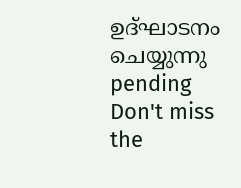ഉദ്ഘാടനം ചെയ്യുന്നു pending
Don't miss the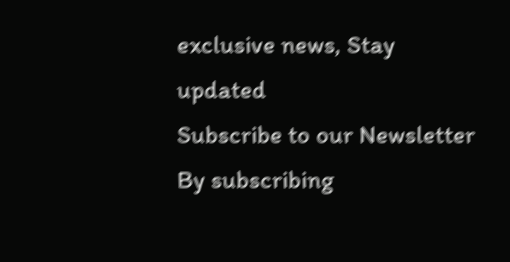exclusive news, Stay updated
Subscribe to our Newsletter
By subscribing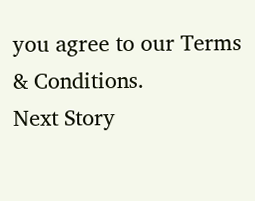you agree to our Terms & Conditions.
Next Story